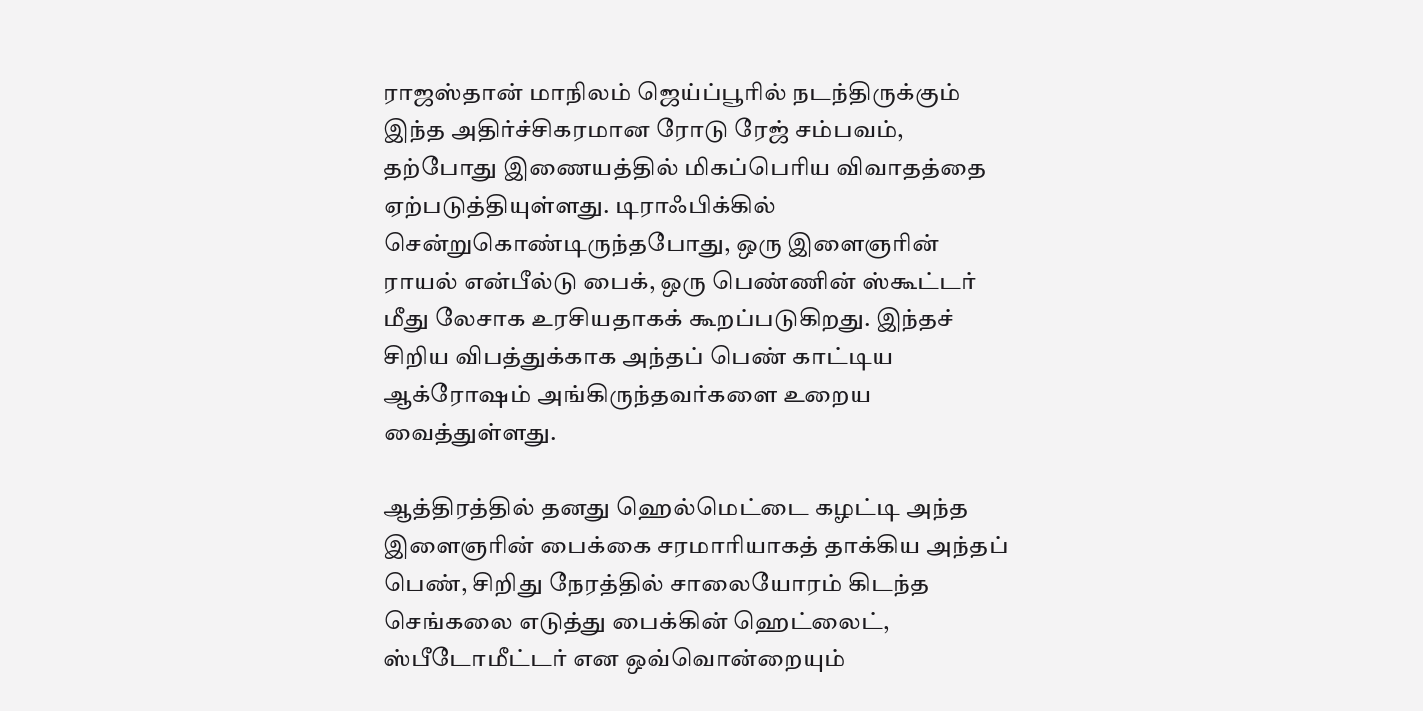ராஜஸ்தான் மாநிலம் ஜெய்ப்பூரில் நடந்திருக்கும் இந்த அதிர்ச்சிகரமான ரோடு ரேஜ் சம்பவம், தற்போது இணையத்தில் மிகப்பெரிய விவாதத்தை ஏற்படுத்தியுள்ளது. டிராஃபிக்கில் சென்றுகொண்டிருந்தபோது, ஒரு இளைஞரின் ராயல் என்பீல்டு பைக், ஒரு பெண்ணின் ஸ்கூட்டர் மீது லேசாக உரசியதாகக் கூறப்படுகிறது. இந்தச் சிறிய விபத்துக்காக அந்தப் பெண் காட்டிய ஆக்ரோஷம் அங்கிருந்தவர்களை உறைய வைத்துள்ளது.

ஆத்திரத்தில் தனது ஹெல்மெட்டை கழட்டி அந்த இளைஞரின் பைக்கை சரமாரியாகத் தாக்கிய அந்தப் பெண், சிறிது நேரத்தில் சாலையோரம் கிடந்த செங்கலை எடுத்து பைக்கின் ஹெட்லைட், ஸ்பீடோமீட்டர் என ஒவ்வொன்றையும்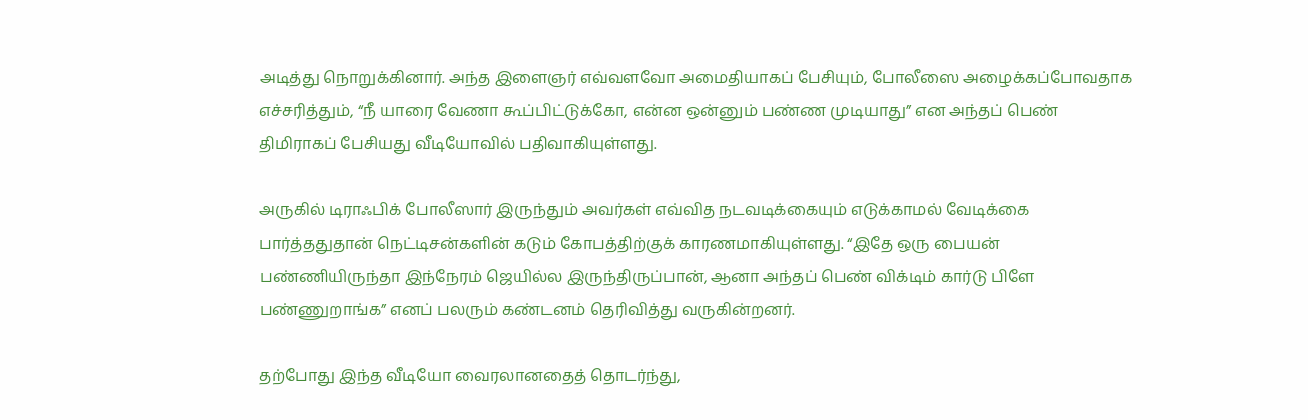அடித்து நொறுக்கினார். அந்த இளைஞர் எவ்வளவோ அமைதியாகப் பேசியும், போலீஸை அழைக்கப்போவதாக எச்சரித்தும், “நீ யாரை வேணா கூப்பிட்டுக்கோ, என்ன ஒன்னும் பண்ண முடியாது” என அந்தப் பெண் திமிராகப் பேசியது வீடியோவில் பதிவாகியுள்ளது.

அருகில் டிராஃபிக் போலீஸார் இருந்தும் அவர்கள் எவ்வித நடவடிக்கையும் எடுக்காமல் வேடிக்கை பார்த்ததுதான் நெட்டிசன்களின் கடும் கோபத்திற்குக் காரணமாகியுள்ளது. “இதே ஒரு பையன் பண்ணியிருந்தா இந்நேரம் ஜெயில்ல இருந்திருப்பான், ஆனா அந்தப் பெண் விக்டிம் கார்டு பிளே பண்ணுறாங்க” எனப் பலரும் கண்டனம் தெரிவித்து வருகின்றனர்.

தற்போது இந்த வீடியோ வைரலானதைத் தொடர்ந்து,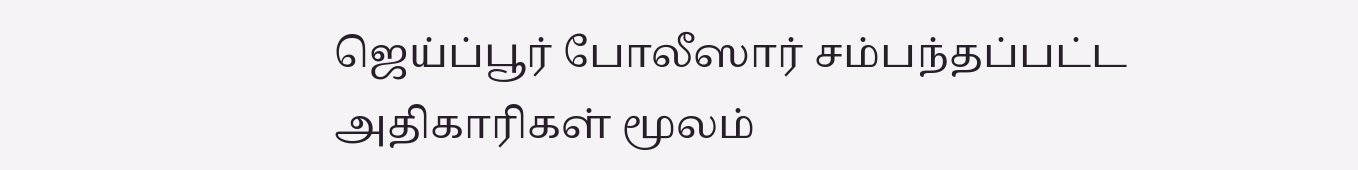ஜெய்ப்பூர் போலீஸார் சம்பந்தப்பட்ட அதிகாரிகள் மூலம்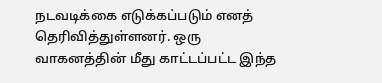நடவடிக்கை எடுக்கப்படும் எனத் தெரிவித்துள்ளனர். ஒரு வாகனத்தின் மீது காட்டப்பட்ட இந்த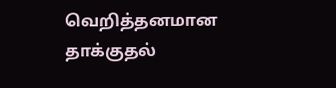வெறித்தனமான தாக்குதல்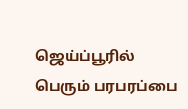ஜெய்ப்பூரில் பெரும் பரபரப்பை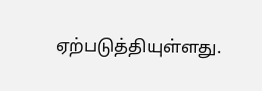ஏற்படுத்தியுள்ளது.